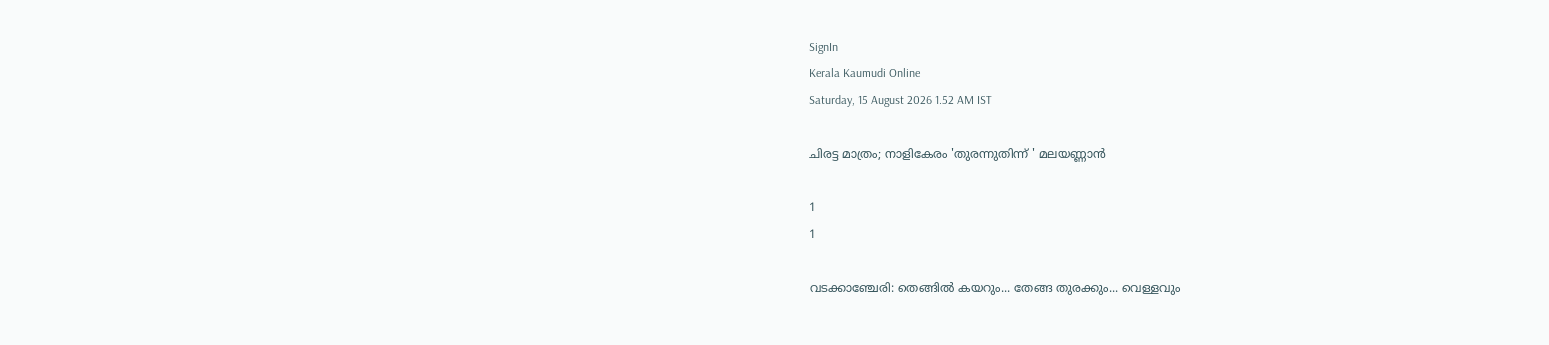SignIn
Kerala Kaumudi Online
Saturday, 15 August 2026 1.52 AM IST

ചിരട്ട മാത്രം; നാളികേരം 'തുരന്നുതിന്ന് ' മലയണ്ണാൻ

1
1

വടക്കാഞ്ചേരി: തെങ്ങിൽ കയറും... തേങ്ങ തുരക്കും... വെള്ളവും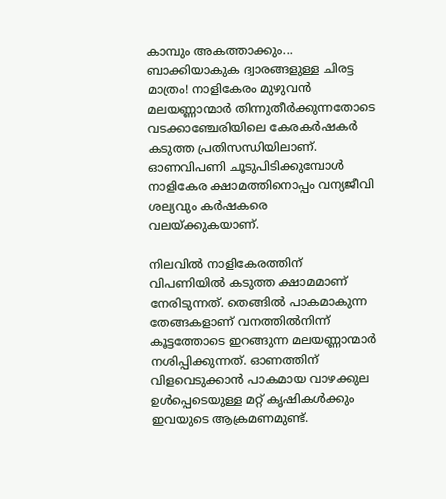കാമ്പും അകത്താക്കും... ബാക്കിയാകുക ദ്വാരങ്ങളുള്ള ചിരട്ട മാത്രം! നാളികേരം മുഴുവൻ മലയണ്ണാന്മാർ തിന്നുതീർക്കുന്നതോടെ വടക്കാഞ്ചേരിയിലെ കേരകർഷകർ കടുത്ത പ്രതിസന്ധിയിലാണ്. ഓണവിപണി ചൂടുപിടിക്കുമ്പോൾ നാളികേര ക്ഷാമത്തിനൊപ്പം വന്യജീവി ശല്യവും കർഷകരെ വലയ്ക്കുകയാണ്.

നിലവിൽ നാളികേരത്തിന് വിപണിയിൽ കടുത്ത ക്ഷാമമാണ് നേരിടുന്നത്. തെങ്ങിൽ പാകമാകുന്ന തേങ്ങകളാണ് വനത്തിൽനിന്ന് കൂട്ടത്തോടെ ഇറങ്ങുന്ന മലയണ്ണാന്മാർ നശിപ്പിക്കുന്നത്. ഓണത്തിന് വിളവെടുക്കാൻ പാകമായ വാഴക്കുല ഉൾപ്പെടെയുള്ള മറ്റ് കൃഷികൾക്കും ഇവയുടെ ആക്രമണമുണ്ട്.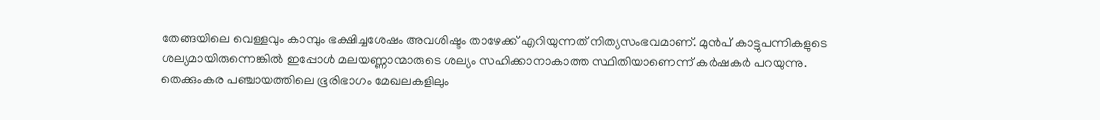തേങ്ങയിലെ വെള്ളവും കാമ്പും ഭക്ഷിച്ചശേഷം അവശിഷ്ടം താഴേക്ക് എറിയുന്നത് നിത്യസംഭവമാണ്. മുൻപ് കാട്ടുപന്നികളുടെ ശല്യമായിരുന്നെങ്കിൽ ഇപ്പോൾ മലയണ്ണാന്മാരുടെ ശല്യം സഹിക്കാനാകാത്ത സ്ഥിതിയാണെന്ന് കർഷകർ പറയുന്നു. തെക്കുംകര പഞ്ചായത്തിലെ ഭൂരിഭാഗം മേഖലകളിലും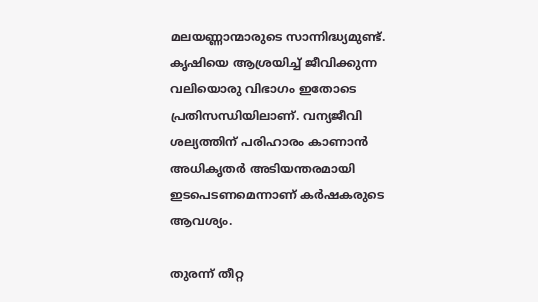മലയണ്ണാന്മാരുടെ സാന്നിദ്ധ്യമുണ്ട്. കൃഷിയെ ആശ്രയിച്ച് ജീവിക്കുന്ന വലിയൊരു വിഭാഗം ഇതോടെ പ്രതിസന്ധിയിലാണ്. വന്യജീവി ശല്യത്തിന് പരിഹാരം കാണാൻ അധികൃതർ അടിയന്തരമായി ഇടപെടണമെന്നാണ് കർഷകരുടെ ആവശ്യം.

തുരന്ന് തീറ്റ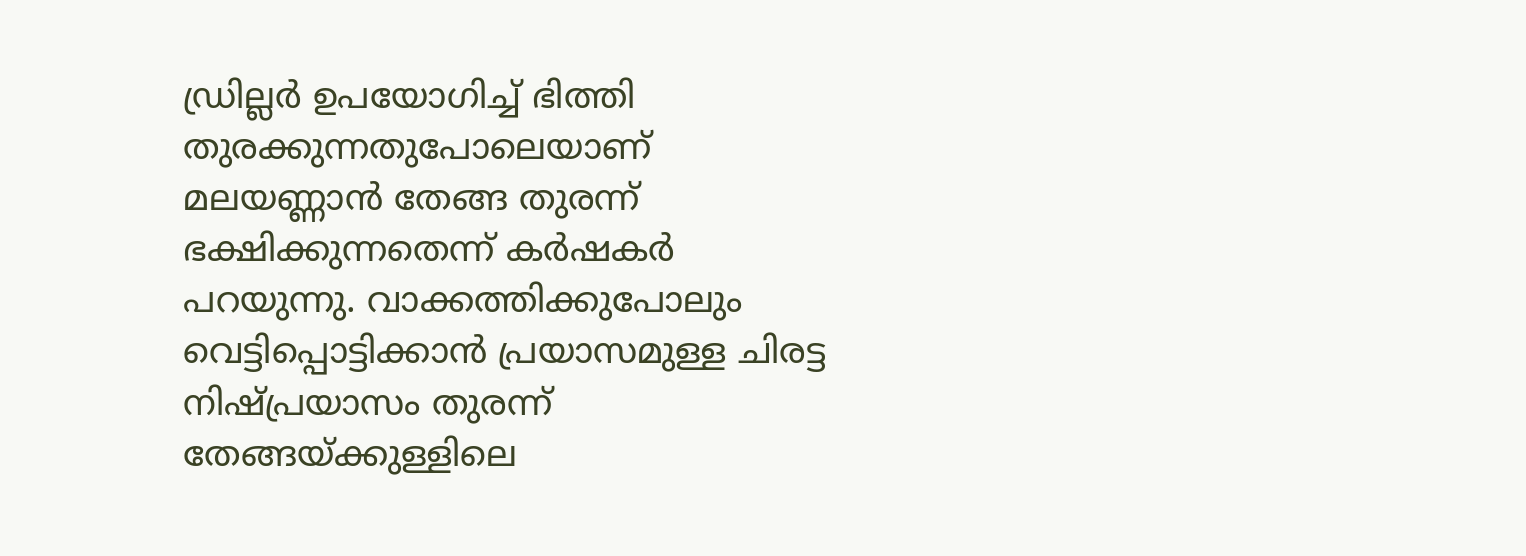ഡ്രില്ലർ ഉപയോഗിച്ച് ഭിത്തി തുരക്കുന്നതുപോലെയാണ് മലയണ്ണാൻ തേങ്ങ തുരന്ന് ഭക്ഷിക്കുന്നതെന്ന് കർഷകർ പറയുന്നു. വാക്കത്തിക്കുപോലും വെട്ടിപ്പൊട്ടിക്കാൻ പ്രയാസമുള്ള ചിരട്ട നിഷ്പ്രയാസം തുരന്ന് തേങ്ങയ്ക്കുള്ളിലെ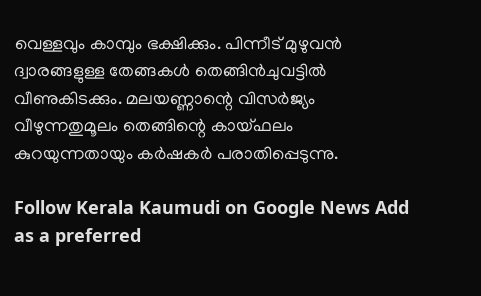വെള്ളവും കാമ്പും ഭക്ഷിക്കും. പിന്നീട് മുഴുവൻ ദ്വാരങ്ങളുള്ള തേങ്ങകൾ തെങ്ങിൻചുവട്ടിൽ വീണുകിടക്കും. മലയണ്ണാന്റെ വിസർജ്യം വീഴുന്നതുമൂലം തെങ്ങിന്റെ കായ്ഫലം കുറയുന്നതായും കർഷകർ പരാതിപ്പെടുന്നു.

Follow Kerala Kaumudi on Google News Add as a preferred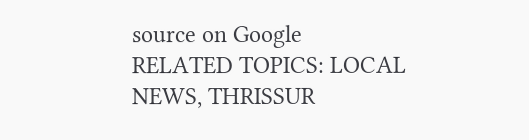source on Google
RELATED TOPICS: LOCAL NEWS, THRISSUR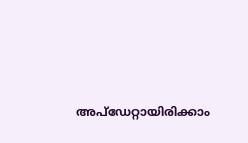അപ്ഡേറ്റായിരിക്കാം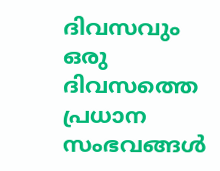ദിവസവും
ഒരു ദിവസത്തെ പ്രധാന സംഭവങ്ങൾ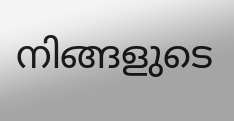നിങ്ങളുടെ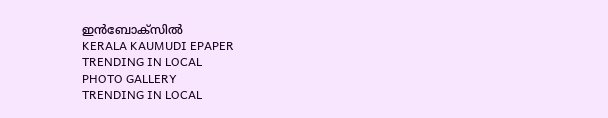ഇൻബോക്സിൽ
KERALA KAUMUDI EPAPER
TRENDING IN LOCAL
PHOTO GALLERY
TRENDING IN LOCAL